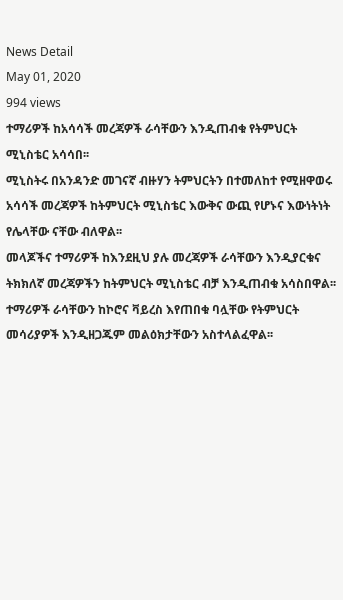News Detail
May 01, 2020
994 views
ተማሪዎች ከአሳሳች መረጃዎች ራሳቸውን እንዲጠብቁ የትምህርት ሚኒስቴር አሳሳበ፡፡
ሚኒስትሩ በአንዳንድ መገናኛ ብዙሃን ትምህርትን በተመለከተ የሚዘዋወሩ አሳሳች መረጃዎች ከትምህርት ሚኒስቴር እውቅና ውጪ የሆኑና እውነትነት የሌላቸው ናቸው ብለዋል፡፡
መላጆችና ተማሪዎች ከእንደዚህ ያሉ መረጃዎች ራሳቸውን እንዲያርቁና ትክክለኛ መረጃዎችን ከትምህርት ሚኒስቴር ብቻ እንዲጠብቁ አሳስበዋል፡፡ ተማሪዎች ራሳቸውን ከኮሮና ቫይረስ እየጠበቁ ባሏቸው የትምህርት መሳሪያዎች እንዲዘጋጁም መልዕክታቸውን አስተላልፈዋል፡፡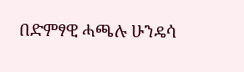በድምፃዊ ሓጫሉ ሁንዴሳ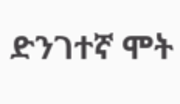ድንገተኛ ሞት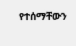የተሰማቸውን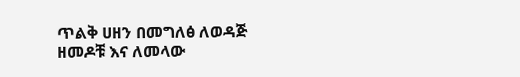ጥልቅ ሀዘን በመግለፅ ለወዳጅ ዘመዶቹ እና ለመላው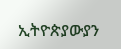ኢትዮጵያውያን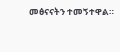መፅናናትን ተመኝተዋል።